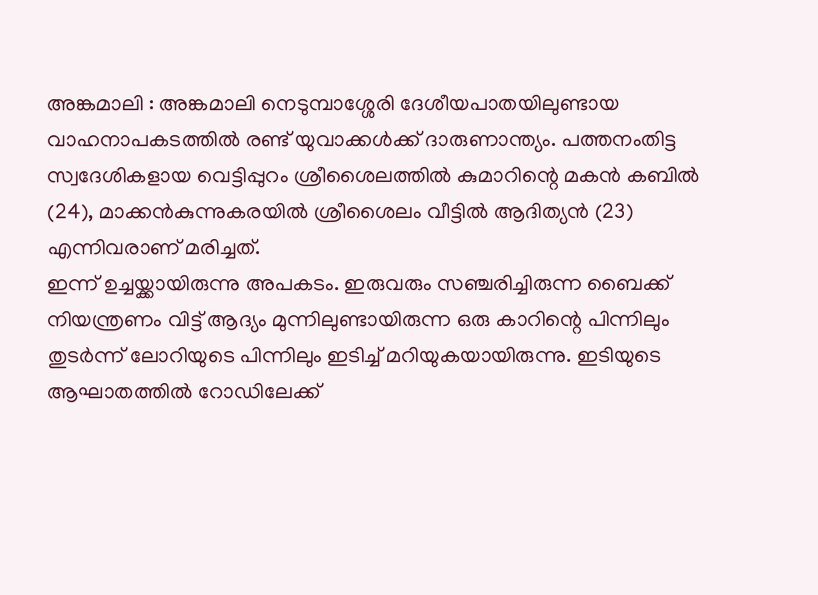അങ്കമാലി : അങ്കമാലി നെടുമ്പാശ്ശേരി ദേശീയപാതയിലുണ്ടായ വാഹനാപകടത്തിൽ രണ്ട് യുവാക്കൾക്ക് ദാരുണാന്ത്യം. പത്തനംതിട്ട സ്വദേശികളായ വെട്ടിപ്പുറം ശ്രീശൈലത്തിൽ കുമാറിന്റെ മകൻ കബിൽ (24), മാക്കൻകുന്നുകരയിൽ ശ്രീശൈലം വീട്ടിൽ ആദിത്യൻ (23) എന്നിവരാണ് മരിച്ചത്.
ഇന്ന് ഉച്ചയ്ക്കായിരുന്നു അപകടം. ഇരുവരും സഞ്ചരിച്ചിരുന്ന ബൈക്ക് നിയന്ത്രണം വിട്ട് ആദ്യം മുന്നിലുണ്ടായിരുന്ന ഒരു കാറിന്റെ പിന്നിലും തുടർന്ന് ലോറിയുടെ പിന്നിലും ഇടിച്ച് മറിയുകയായിരുന്നു. ഇടിയുടെ ആഘാതത്തിൽ റോഡിലേക്ക്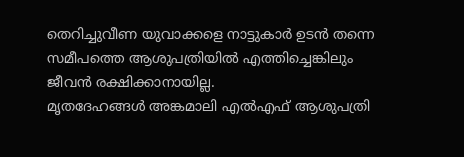തെറിച്ചുവീണ യുവാക്കളെ നാട്ടുകാർ ഉടൻ തന്നെ സമീപത്തെ ആശുപത്രിയിൽ എത്തിച്ചെങ്കിലും ജീവൻ രക്ഷിക്കാനായില്ല.
മൃതദേഹങ്ങൾ അങ്കമാലി എൽഎഫ് ആശുപത്രി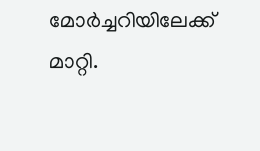മോർച്ചറിയിലേക്ക് മാറ്റി.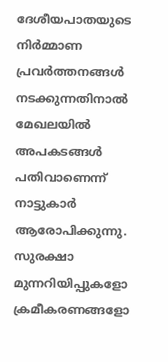ദേശീയപാതയുടെ നിർമ്മാണ പ്രവർത്തനങ്ങൾ നടക്കുന്നതിനാൽ മേഖലയിൽ അപകടങ്ങൾ പതിവാണെന്ന് നാട്ടുകാർ ആരോപിക്കുന്നു. സുരക്ഷാ മുന്നറിയിപ്പുകളോ ക്രമീകരണങ്ങളോ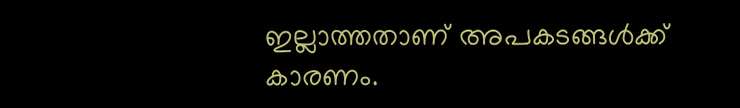ഇല്ലാത്തതാണ് അപകടങ്ങൾക്ക് കാരണം.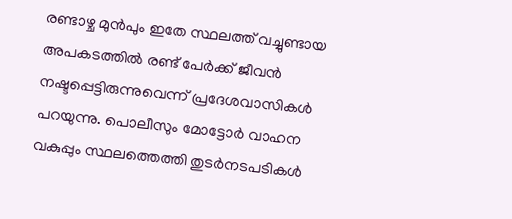രണ്ടാഴ്ച മുൻപും ഇതേ സ്ഥലത്ത് വച്ചുണ്ടായ അപകടത്തിൽ രണ്ട് പേർക്ക് ജീവൻ നഷ്ടപ്പെട്ടിരുന്നുവെന്ന് പ്രദേശവാസികൾ പറയുന്നു. പൊലീസും മോട്ടോർ വാഹന വകുപ്പും സ്ഥലത്തെത്തി തുടർനടപടികൾ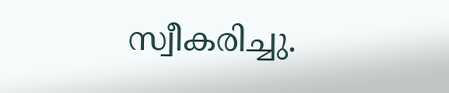സ്വീകരിച്ചു.